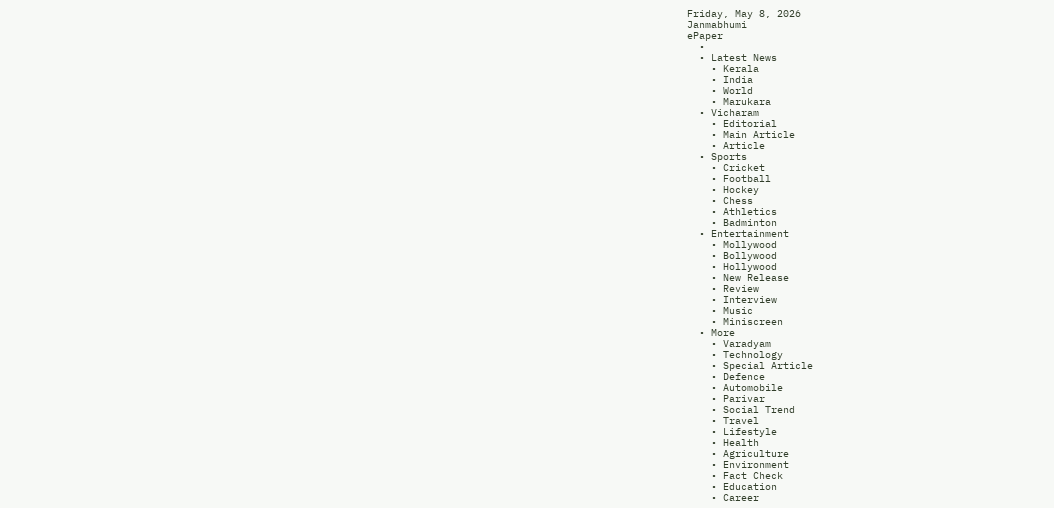Friday, May 8, 2026
Janmabhumi
ePaper
  •
  • Latest News
    • Kerala
    • India
    • World
    • Marukara
  • Vicharam
    • Editorial
    • Main Article
    • Article
  • Sports
    • Cricket
    • Football
    • Hockey
    • Chess
    • Athletics
    • Badminton
  • Entertainment
    • Mollywood
    • Bollywood
    • Hollywood
    • New Release
    • Review
    • Interview
    • Music
    • Miniscreen
  • More
    • Varadyam
    • Technology
    • Special Article
    • Defence
    • Automobile
    • Parivar
    • Social Trend
    • Travel
    • Lifestyle
    • Health
    • Agriculture
    • Environment
    • Fact Check
    • Education
    • Career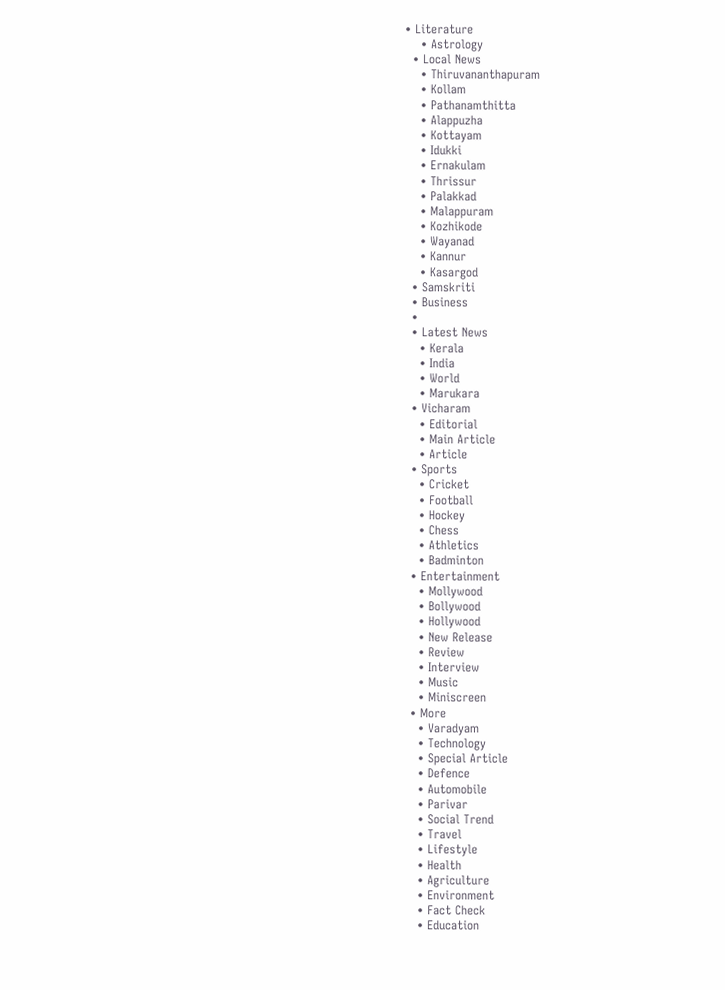• Literature
    • Astrology
  • Local News
    • Thiruvananthapuram
    • Kollam
    • Pathanamthitta
    • Alappuzha
    • Kottayam
    • Idukki
    • Ernakulam
    • Thrissur
    • Palakkad
    • Malappuram
    • Kozhikode
    • Wayanad
    • Kannur
    • Kasargod
  • Samskriti
  • Business
  •
  • Latest News
    • Kerala
    • India
    • World
    • Marukara
  • Vicharam
    • Editorial
    • Main Article
    • Article
  • Sports
    • Cricket
    • Football
    • Hockey
    • Chess
    • Athletics
    • Badminton
  • Entertainment
    • Mollywood
    • Bollywood
    • Hollywood
    • New Release
    • Review
    • Interview
    • Music
    • Miniscreen
  • More
    • Varadyam
    • Technology
    • Special Article
    • Defence
    • Automobile
    • Parivar
    • Social Trend
    • Travel
    • Lifestyle
    • Health
    • Agriculture
    • Environment
    • Fact Check
    • Education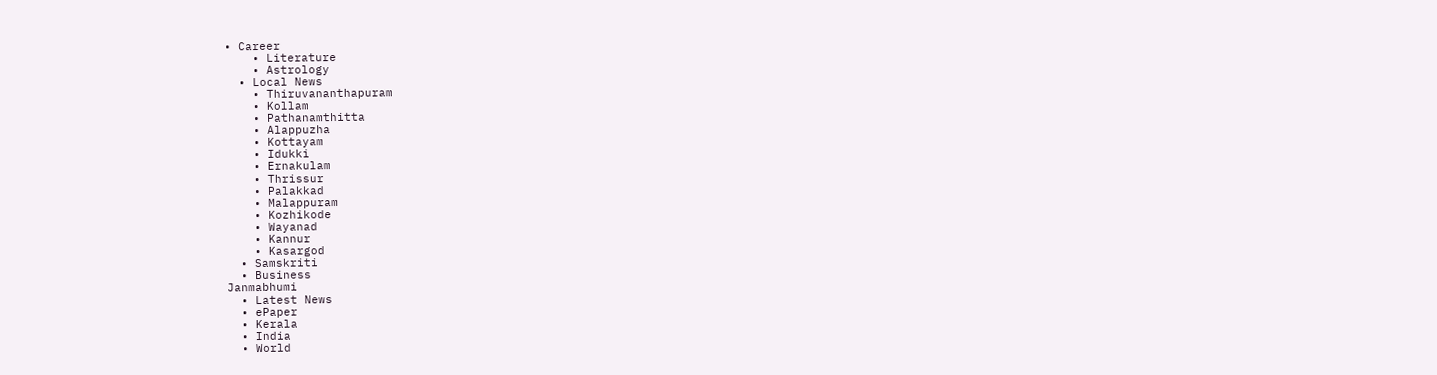• Career
    • Literature
    • Astrology
  • Local News
    • Thiruvananthapuram
    • Kollam
    • Pathanamthitta
    • Alappuzha
    • Kottayam
    • Idukki
    • Ernakulam
    • Thrissur
    • Palakkad
    • Malappuram
    • Kozhikode
    • Wayanad
    • Kannur
    • Kasargod
  • Samskriti
  • Business
Janmabhumi
  • Latest News
  • ePaper
  • Kerala
  • India
  • World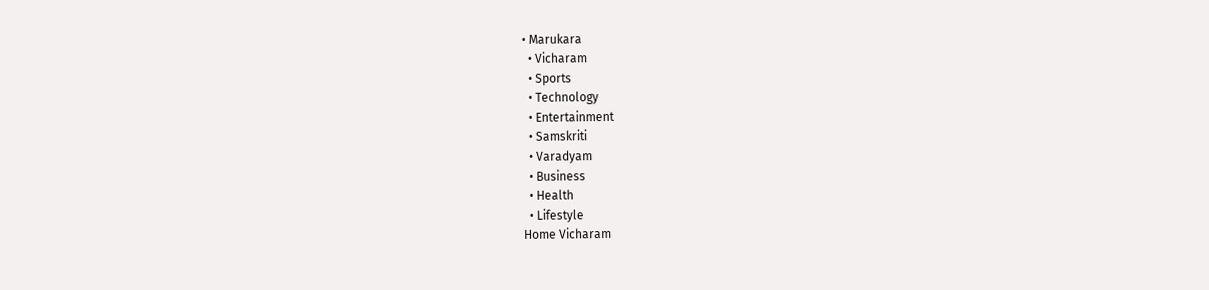• Marukara
  • Vicharam
  • Sports
  • Technology
  • Entertainment
  • Samskriti
  • Varadyam
  • Business
  • Health
  • Lifestyle
Home Vicharam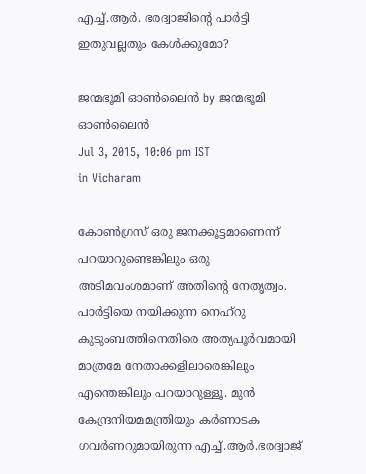എച്ച്.ആര്‍. ഭരദ്വാജിന്റെ പാര്‍ട്ടി ഇതുവല്ലതും കേള്‍ക്കുമോ?

ജന്മഭൂമി ഓണ്‍ലൈന്‍ by ജന്മഭൂമി ഓണ്‍ലൈന്‍
Jul 3, 2015, 10:06 pm IST
in Vicharam

കോണ്‍ഗ്രസ് ഒരു ജനക്കൂട്ടമാണെന്ന് പറയാറുണ്ടെങ്കിലും ഒരു അടിമവംശമാണ് അതിന്റെ നേതൃത്വം. പാര്‍ട്ടിയെ നയിക്കുന്ന നെഹ്‌റു കുടുംബത്തിനെതിരെ അത്യപൂര്‍വമായി മാത്രമേ നേതാക്കളിലാരെങ്കിലും എന്തെങ്കിലും പറയാറുള്ളൂ. മുന്‍ കേന്ദ്രനിയമമന്ത്രിയും കര്‍ണാടക ഗവര്‍ണറുമായിരുന്ന എച്ച്.ആര്‍.ഭരദ്വാജ്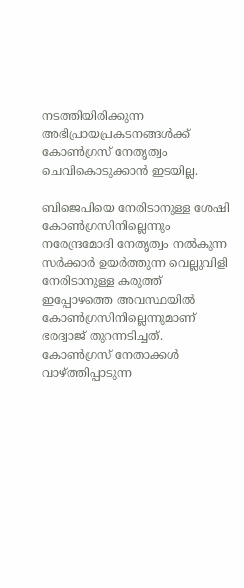നടത്തിയിരിക്കുന്ന അഭിപ്രായപ്രകടനങ്ങള്‍ക്ക് കോണ്‍ഗ്രസ് നേതൃത്വം ചെവികൊടുക്കാന്‍ ഇടയില്ല.

ബിജെപിയെ നേരിടാനുള്ള ശേഷി കോണ്‍ഗ്രസിനില്ലെന്നും നരേന്ദ്രമോദി നേതൃത്വം നല്‍കുന്ന സര്‍ക്കാര്‍ ഉയര്‍ത്തുന്ന വെല്ലുവിളി നേരിടാനുള്ള കരുത്ത് ഇപ്പോഴത്തെ അവസ്ഥയില്‍ കോണ്‍ഗ്രസിനില്ലെന്നുമാണ് ഭരദ്വാജ് തുറന്നടിച്ചത്. കോണ്‍ഗ്രസ് നേതാക്കള്‍ വാഴ്‌ത്തിപ്പാടുന്ന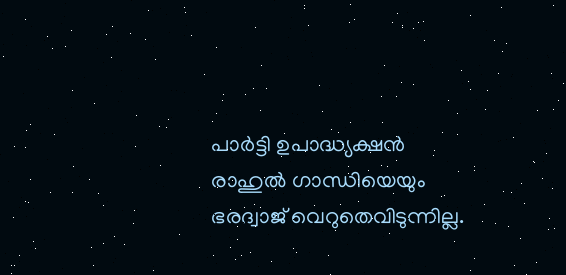പാര്‍ട്ടി ഉപാദ്ധ്യക്ഷന്‍ രാഹുല്‍ ഗാന്ധിയെയും ഭരദ്വാജ് വെറുതെവിടുന്നില്ല.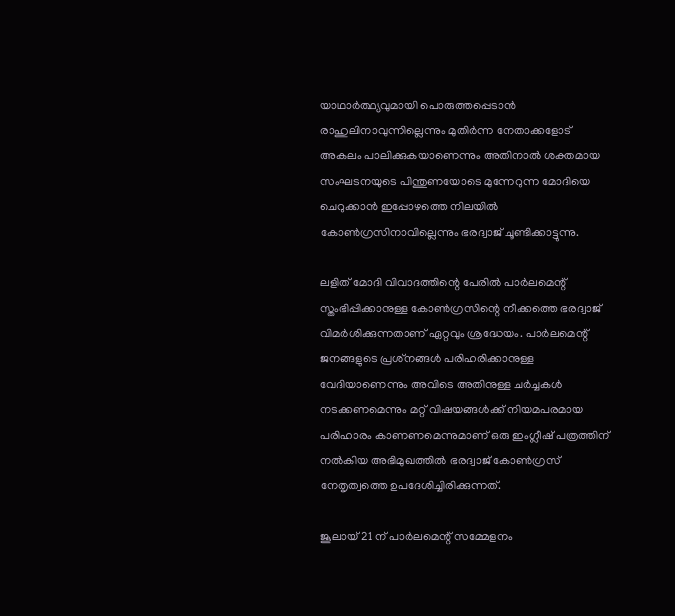യാഥാര്‍ത്ഥ്യവുമായി പൊരുത്തപ്പെടാന്‍ രാഹുലിനാവുന്നില്ലെന്നും മുതിര്‍ന്ന നേതാക്കളോട് അകലം പാലിക്കുകയാണെന്നും അതിനാല്‍ ശക്തമായ സംഘടനയുടെ പിന്തുണയോടെ മുന്നേറുന്ന മോദിയെ ചെറുക്കാന്‍ ഇപ്പോഴത്തെ നിലയില്‍ കോണ്‍ഗ്രസിനാവില്ലെന്നും ഭരദ്വാജ് ചൂണ്ടിക്കാട്ടുന്നു.

ലളിത് മോദി വിവാദത്തിന്റെ പേരില്‍ പാര്‍ലമെന്റ് സ്തംഭിപ്പിക്കാനുള്ള കോണ്‍ഗ്രസിന്റെ നീക്കത്തെ ഭരദ്വാജ് വിമര്‍ശിക്കുന്നതാണ് ഏറ്റവും ശ്രദ്ധേയം. പാര്‍ലമെന്റ് ജനങ്ങളുടെ പ്രശ്‌നങ്ങള്‍ പരിഹരിക്കാനുള്ള വേദിയാണെന്നും അവിടെ അതിനുള്ള ചര്‍ച്ചകള്‍ നടക്കണമെന്നും മറ്റ് വിഷയങ്ങള്‍ക്ക് നിയമപരമായ പരിഹാരം കാണണമെന്നുമാണ് ഒരു ഇംഗ്ലീഷ് പത്രത്തിന് നല്‍കിയ അഭിമുഖത്തില്‍ ഭരദ്വാജ് കോണ്‍ഗ്രസ് നേതൃത്വത്തെ ഉപദേശിച്ചിരിക്കുന്നത്.

ജൂലായ് 21 ന് പാര്‍ലമെന്റ് സമ്മേളനം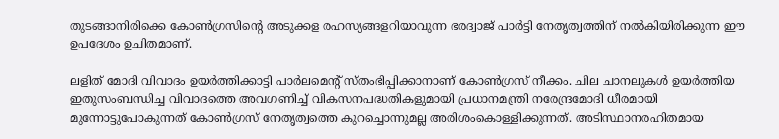തുടങ്ങാനിരിക്കെ കോണ്‍ഗ്രസിന്റെ അടുക്കള രഹസ്യങ്ങളറിയാവുന്ന ഭരദ്വാജ് പാര്‍ട്ടി നേതൃത്വത്തിന് നല്‍കിയിരിക്കുന്ന ഈ ഉപദേശം ഉചിതമാണ്.

ലളിത് മോദി വിവാദം ഉയര്‍ത്തിക്കാട്ടി പാര്‍ലമെന്റ് സ്തംഭിപ്പിക്കാനാണ് കോണ്‍ഗ്രസ് നീക്കം. ചില ചാനലുകള്‍ ഉയര്‍ത്തിയ ഇതുസംബന്ധിച്ച വിവാദത്തെ അവഗണിച്ച് വികസനപദ്ധതികളുമായി പ്രധാനമന്ത്രി നരേന്ദ്രമോദി ധീരമായി മുന്നോട്ടുപോകുന്നത് കോണ്‍ഗ്രസ് നേതൃത്വത്തെ കുറച്ചൊന്നുമല്ല അരിശംകൊള്ളിക്കുന്നത്. അടിസ്ഥാനരഹിതമായ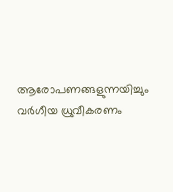ആരോപണങ്ങളുന്നയിച്ചും വര്‍ഗീയ ധ്രുവീകരണം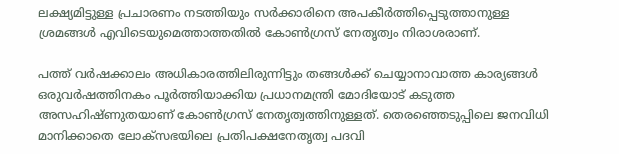ലക്ഷ്യമിട്ടുള്ള പ്രചാരണം നടത്തിയും സര്‍ക്കാരിനെ അപകീര്‍ത്തിപ്പെടുത്താനുള്ള ശ്രമങ്ങള്‍ എവിടെയുമെത്താത്തതില്‍ കോണ്‍ഗ്രസ് നേതൃത്വം നിരാശരാണ്.

പത്ത് വര്‍ഷക്കാലം അധികാരത്തിലിരുന്നിട്ടും തങ്ങള്‍ക്ക് ചെയ്യാനാവാത്ത കാര്യങ്ങള്‍ ഒരുവര്‍ഷത്തിനകം പൂര്‍ത്തിയാക്കിയ പ്രധാനമന്ത്രി മോദിയോട് കടുത്ത അസഹിഷ്ണുതയാണ് കോണ്‍ഗ്രസ് നേതൃത്വത്തിനുള്ളത്. തെരഞ്ഞെടുപ്പിലെ ജനവിധി മാനിക്കാതെ ലോക്‌സഭയിലെ പ്രതിപക്ഷനേതൃത്വ പദവി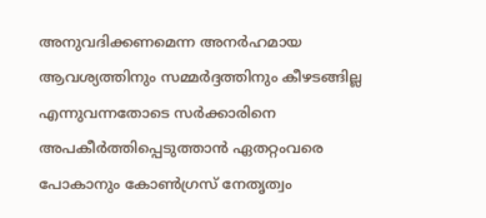അനുവദിക്കണമെന്ന അനര്‍ഹമായ ആവശ്യത്തിനും സമ്മര്‍ദ്ദത്തിനും കീഴടങ്ങില്ല എന്നുവന്നതോടെ സര്‍ക്കാരിനെ അപകീര്‍ത്തിപ്പെടുത്താന്‍ ഏതറ്റംവരെ പോകാനും കോണ്‍ഗ്രസ് നേതൃത്വം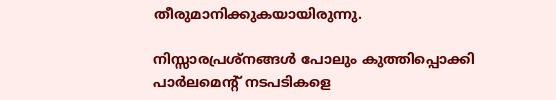തീരുമാനിക്കുകയായിരുന്നു.

നിസ്സാരപ്രശ്‌നങ്ങള്‍ പോലും കുത്തിപ്പൊക്കി പാര്‍ലമെന്റ് നടപടികളെ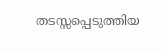തടസ്സപ്പെടുത്തിയ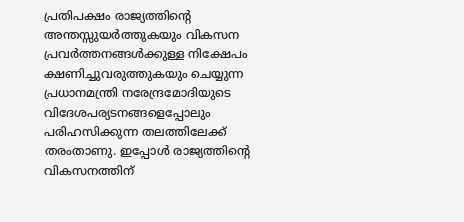പ്രതിപക്ഷം രാജ്യത്തിന്റെ അന്തസ്സുയര്‍ത്തുകയും വികസന പ്രവര്‍ത്തനങ്ങള്‍ക്കുള്ള നിക്ഷേപം ക്ഷണിച്ചുവരുത്തുകയും ചെയ്യുന്ന പ്രധാനമന്ത്രി നരേന്ദ്രമോദിയുടെ വിദേശപര്യടനങ്ങളെപ്പോലും പരിഹസിക്കുന്ന തലത്തിലേക്ക് തരംതാണു. ഇപ്പോള്‍ രാജ്യത്തിന്റെ വികസനത്തിന്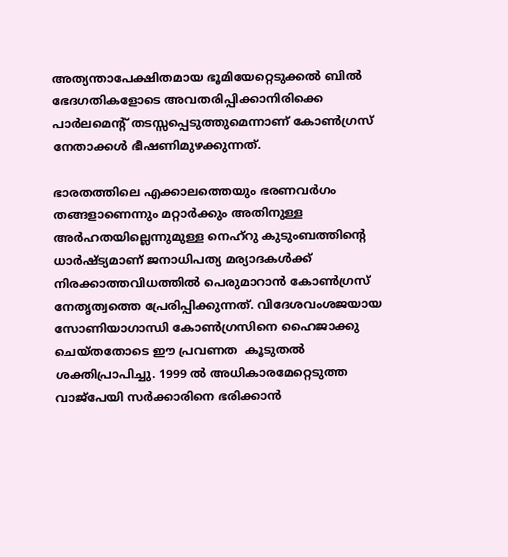അത്യന്താപേക്ഷിതമായ ഭൂമിയേറ്റെടുക്കല്‍ ബില്‍ ഭേദഗതികളോടെ അവതരിപ്പിക്കാനിരിക്കെ പാര്‍ലമെന്റ് തടസ്സപ്പെടുത്തുമെന്നാണ് കോണ്‍ഗ്രസ് നേതാക്കള്‍ ഭീഷണിമുഴക്കുന്നത്.

ഭാരതത്തിലെ എക്കാലത്തെയും ഭരണവര്‍ഗം തങ്ങളാണെന്നും മറ്റാര്‍ക്കും അതിനുള്ള അര്‍ഹതയില്ലെന്നുമുള്ള നെഹ്‌റു കുടുംബത്തിന്റെ ധാര്‍ഷ്ട്യമാണ് ജനാധിപത്യ മര്യാദകള്‍ക്ക് നിരക്കാത്തവിധത്തില്‍ പെരുമാറാന്‍ കോണ്‍ഗ്രസ് നേതൃത്വത്തെ പ്രേരിപ്പിക്കുന്നത്. വിദേശവംശജയായ സോണിയാഗാന്ധി കോണ്‍ഗ്രസിനെ ഹൈജാക്കു ചെയ്തതോടെ ഈ പ്രവണത  കൂടുതല്‍ ശക്തിപ്രാപിച്ചു. 1999 ല്‍ അധികാരമേറ്റെടുത്ത വാജ്‌പേയി സര്‍ക്കാരിനെ ഭരിക്കാന്‍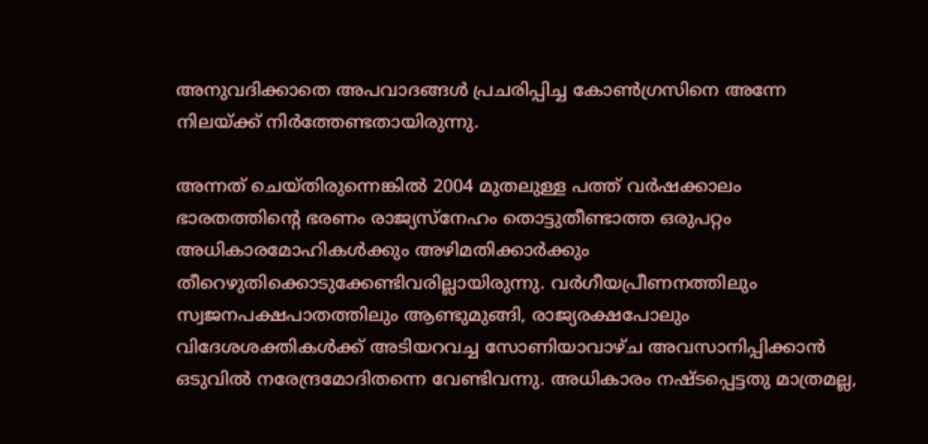അനുവദിക്കാതെ അപവാദങ്ങള്‍ പ്രചരിപ്പിച്ച കോണ്‍ഗ്രസിനെ അന്നേ നിലയ്‌ക്ക് നിര്‍ത്തേണ്ടതായിരുന്നു.

അന്നത് ചെയ്തിരുന്നെങ്കില്‍ 2004 മുതലുള്ള പത്ത് വര്‍ഷക്കാലം ഭാരതത്തിന്റെ ഭരണം രാജ്യസ്‌നേഹം തൊട്ടുതീണ്ടാത്ത ഒരുപറ്റം അധികാരമോഹികള്‍ക്കും അഴിമതിക്കാര്‍ക്കും തീറെഴുതിക്കൊടുക്കേണ്ടിവരില്ലായിരുന്നു. വര്‍ഗീയപ്രീണനത്തിലും സ്വജനപക്ഷപാതത്തിലും ആണ്ടുമുങ്ങി, രാജ്യരക്ഷപോലും വിദേശശക്തികള്‍ക്ക് അടിയറവച്ച സോണിയാവാഴ്ച അവസാനിപ്പിക്കാന്‍ ഒടുവില്‍ നരേന്ദ്രമോദിതന്നെ വേണ്ടിവന്നു. അധികാരം നഷ്ടപ്പെട്ടതു മാത്രമല്ല,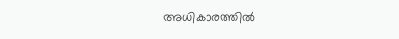അധികാരത്തില്‍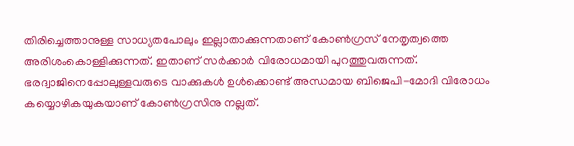തിരിച്ചെത്താനുള്ള സാധ്യതപോലും ഇല്ലാതാക്കുന്നതാണ് കോണ്‍ഗ്രസ് നേതൃത്വത്തെ അരിശംകൊള്ളിക്കുന്നത്. ഇതാണ് സര്‍ക്കാര്‍ വിരോധമായി പുറത്തുവരുന്നത്. ഭരദ്വാജിനെപ്പോലുള്ളവരുടെ വാക്കുകള്‍ ഉള്‍ക്കൊണ്ട് അന്ധമായ ബിജെപി-മോദി വിരോധം കയ്യൊഴികയുകയാണ് കോണ്‍ഗ്രസിനു നല്ലത്.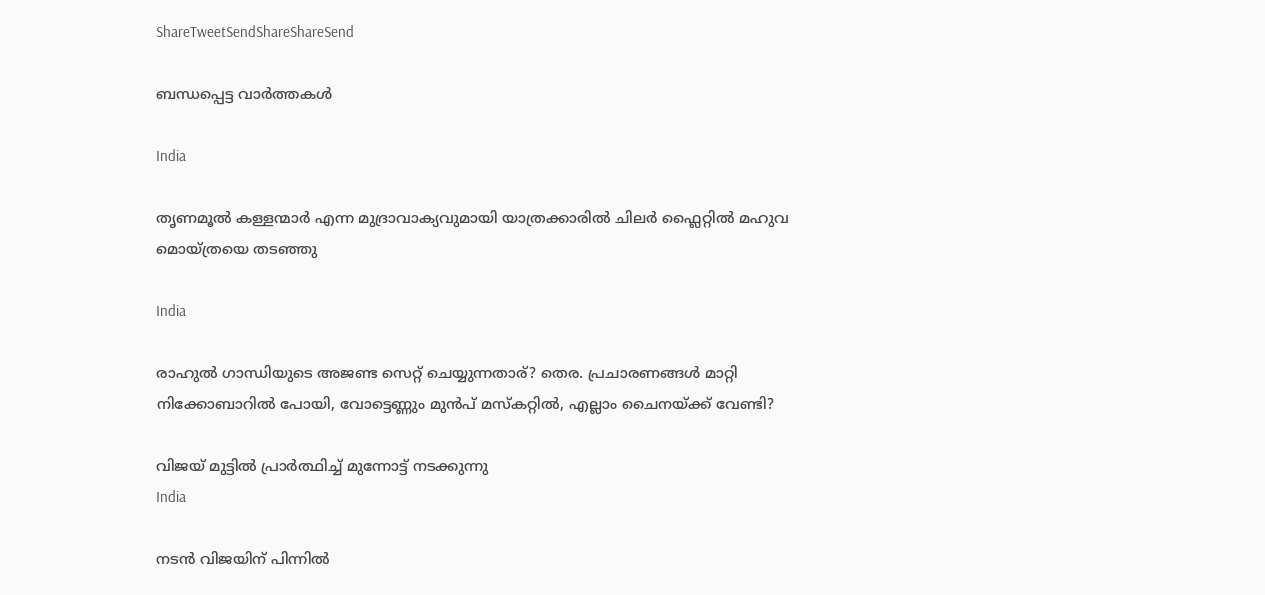ShareTweetSendShareShareSend

ബന്ധപ്പെട്ട വാര്‍ത്തകള്‍

India

തൃണമൂല്‍ കള്ളന്മാര്‍ എന്ന മുദ്രാവാക്യവുമായി യാത്രക്കാരില്‍ ചിലര്‍ ഫ്ലൈറ്റില്‍ മഹുവ മൊയ്ത്രയെ തടഞ്ഞു

India

രാഹുല്‍ ഗാന്ധിയുടെ അജണ്ട സെറ്റ് ചെയ്യുന്നതാര്? തെര. പ്രചാരണങ്ങള്‍ മാറ്റി നിക്കോബാറില്‍ പോയി, വോട്ടെണ്ണും മുന്‍പ് മസ്കറ്റില്‍, എല്ലാം ചൈനയ്‌ക്ക് വേണ്ടി?

വിജയ് മുട്ടില്‍ പ്രാര്‍ത്ഥിച്ച് മുന്നോട്ട് നടക്കുന്നു
India

നടന്‍ വിജയിന് പിന്നില്‍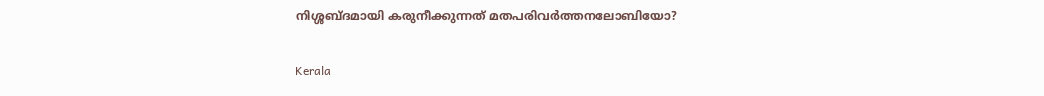നിശ്ശബ്ദമായി കരുനീക്കുന്നത് മതപരിവര്‍ത്തനലോബിയോ?

Kerala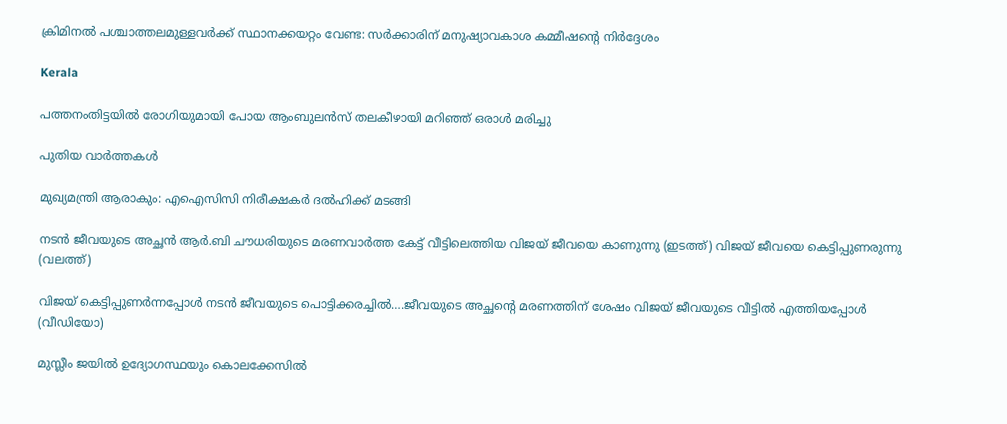ക്രിമിനല്‍ പശ്ചാത്തലമുള്ളവര്‍ക്ക് സ്ഥാനക്കയറ്റം വേണ്ട: സര്‍ക്കാരിന് മനുഷ്യാവകാശ കമ്മീഷന്റെ നിര്‍ദ്ദേശം

Kerala

പത്തനംതിട്ടയില്‍ രോഗിയുമായി പോയ ആംബുലന്‍സ് തലകീഴായി മറിഞ്ഞ് ഒരാള്‍ മരിച്ചു

പുതിയ വാര്‍ത്തകള്‍

മുഖ്യമന്ത്രി ആരാകും: എഐസിസി നിരീക്ഷകര്‍ ദല്‍ഹിക്ക് മടങ്ങി

നടന്‍ ജീവയുടെ അച്ഛന്‍ ആര്‍.ബി ചൗധരിയുടെ മരണവാര്‍ത്ത കേട്ട് വീട്ടിലെത്തിയ വിജയ് ജീവയെ കാണുന്നു (ഇടത്ത്) വിജയ് ജീവയെ കെട്ടിപ്പുണരുന്നു (വലത്ത്)

വിജയ് കെട്ടിപ്പുണര്‍ന്നപ്പോള്‍ നടന്‍ ജീവയുടെ പൊട്ടിക്കരച്ചില്‍….ജീവയുടെ അച്ഛന്റെ മരണത്തിന് ശേഷം വിജയ് ജീവയുടെ വീട്ടില്‍ എത്തിയപ്പോള്‍ (വീഡിയോ)

മുസ്ലീം ജയില്‍ ഉദ്യോഗസ്ഥയും കൊലക്കേസില്‍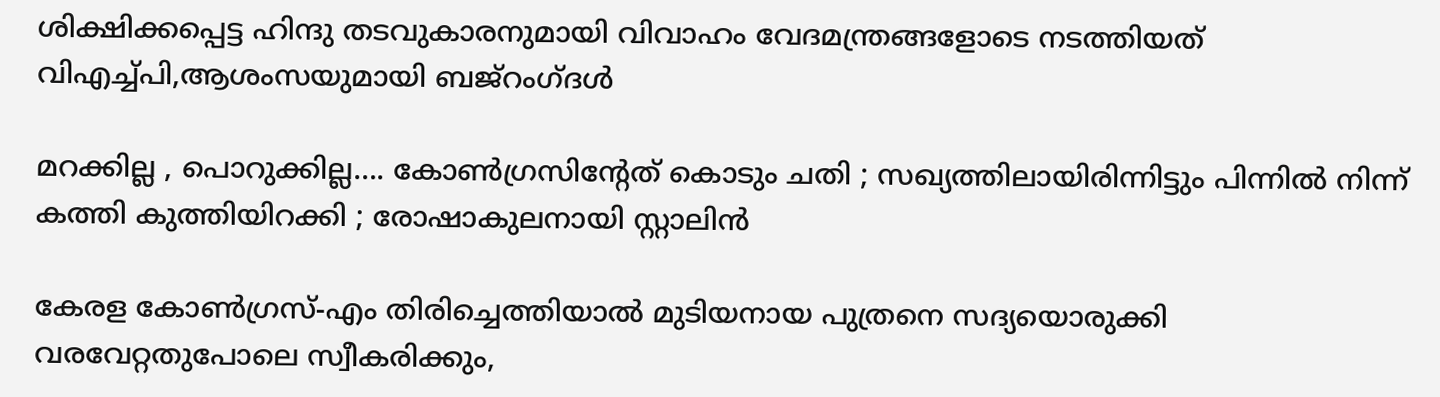ശിക്ഷിക്കപ്പെട്ട ഹിന്ദു തടവുകാരനുമായി വിവാഹം വേദമന്ത്രങ്ങളോടെ നടത്തിയത് വിഎച്ച്പി,ആശംസയുമായി ബജ്‌റംഗ്ദള്‍

മറക്കില്ല , പൊറുക്കില്ല…. കോൺഗ്രസിൻ്റേത് കൊടും ചതി ; സഖ്യത്തിലായിരിന്നിട്ടും പിന്നിൽ നിന്ന് കത്തി കുത്തിയിറക്കി ; രോഷാകുലനായി സ്റ്റാലിൻ

കേരള കോണ്‍ഗ്രസ്-എം തിരിച്ചെത്തിയാല്‍ മുടിയനായ പുത്രനെ സദ്യയൊരുക്കി വരവേറ്റതുപോലെ സ്വീകരിക്കും,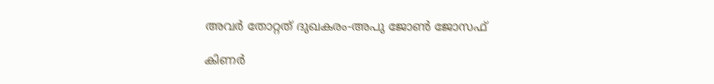അവര്‍ തോറ്റത് ദുഖകരം-അപു ജോണ്‍ ജോസഫ്

കിണര്‍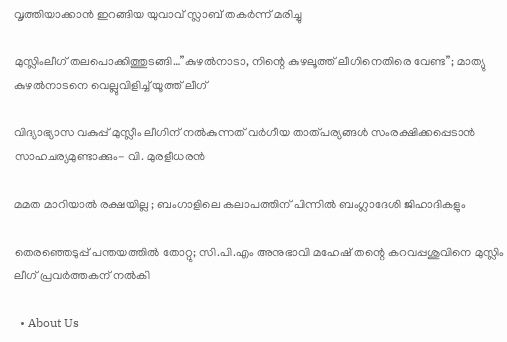വൃത്തിയാക്കാന്‍ ഇറങ്ങിയ യുവാവ് സ്ലാബ് തകര്‍ന്ന് മരിച്ചു

മുസ്ലിംലീഗ് തലപൊക്കിത്തുടങ്ങി…”കുഴൽനാടാ, നിന്റെ കുഴലൂത്ത് ലീഗിനെതിരെ വേണ്ട”; മാത്യു കുഴൽനാടനെ വെല്ലുവിളിച്ച് യൂത്ത് ലീഗ്

വിദ്യാഭ്യാസ വകുപ്പ് മുസ്ലീം ലീഗിന് നല്‍കുന്നത് വര്‍ഗീയ താത്പര്യങ്ങള്‍ സംരക്ഷിക്കപ്പെടാന്‍ സാഹചര്യമുണ്ടാക്കും- വി. മുരളീധരന്‍

മമത മാറിയാൽ രക്ഷയില്ല ; ബംഗാളിലെ കലാപത്തിന് പിന്നിൽ ബംഗ്ലാദേശി ജിഹാദികളും

തെരഞ്ഞെടുപ്പ് പന്തയത്തില്‍ തോറ്റു; സി.പി.എം അനുഭാവി മഹേഷ് തന്റെ കറവപ്പശുവിനെ മുസ്ലിം ലീഗ് പ്രവര്‍ത്തകന് നല്‍കി

  • About Us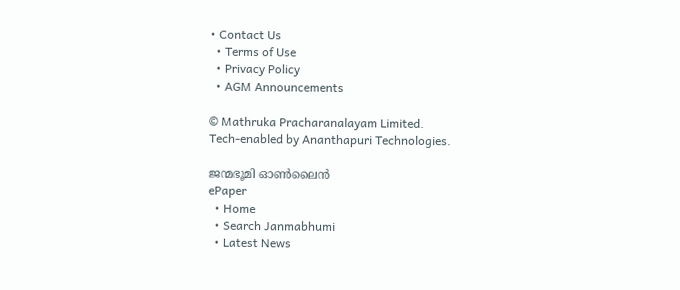• Contact Us
  • Terms of Use
  • Privacy Policy
  • AGM Announcements

© Mathruka Pracharanalayam Limited.
Tech-enabled by Ananthapuri Technologies.

ജന്മഭൂമി ഓണ്‍ലൈന്‍
ePaper
  • Home
  • Search Janmabhumi
  • Latest News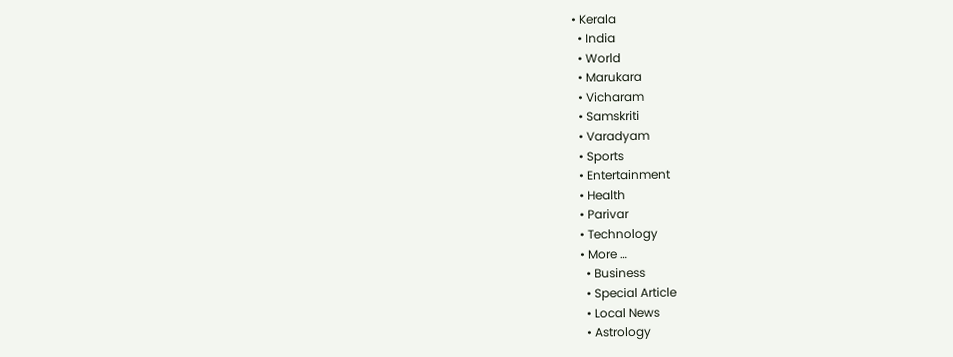• Kerala
  • India
  • World
  • Marukara
  • Vicharam
  • Samskriti
  • Varadyam
  • Sports
  • Entertainment
  • Health
  • Parivar
  • Technology
  • More …
    • Business
    • Special Article
    • Local News
    • Astrology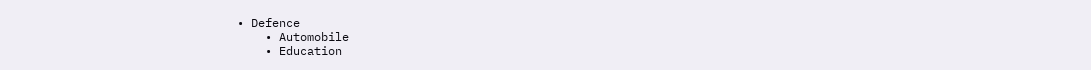• Defence
    • Automobile
    • Education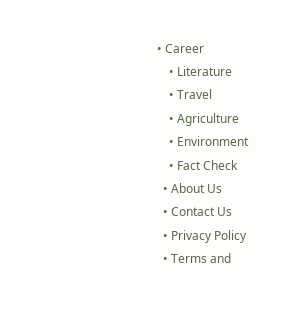• Career
    • Literature
    • Travel
    • Agriculture
    • Environment
    • Fact Check
  • About Us
  • Contact Us
  • Privacy Policy
  • Terms and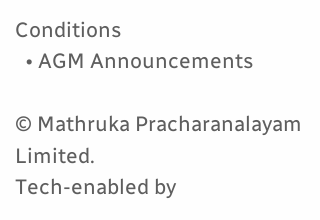Conditions
  • AGM Announcements

© Mathruka Pracharanalayam Limited.
Tech-enabled by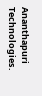Ananthapuri Technologies.